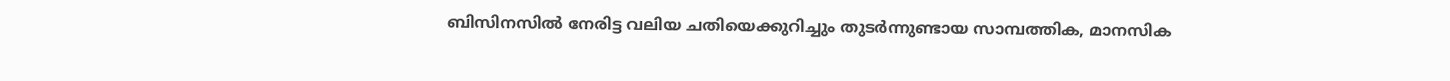ബിസിനസിൽ നേരിട്ട വലിയ ചതിയെക്കുറിച്ചും തുടർന്നുണ്ടായ സാമ്പത്തിക, മാനസിക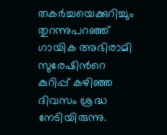തകർച്ചയെക്കുറിച്ചും തുറന്നുപറഞ്ഞ് ഗായിക അഭിരാമി സുരേഷിന്‍റെ കുറിപ്പ് കഴിഞ്ഞ ദിവസം ശ്രദ്ധ നേടിയിരുന്നു.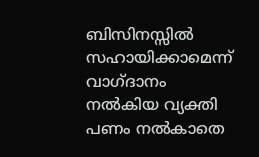ബിസിനസ്സിൽ സഹായിക്കാമെന്ന് വാഗ്ദാനം നൽകിയ വ്യക്തി പണം നൽകാതെ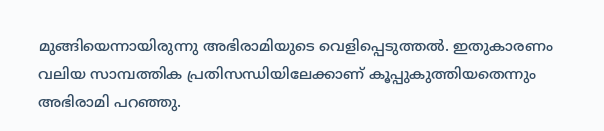മുങ്ങിയെന്നായിരുന്നു അഭിരാമിയുടെ വെളിപ്പെടുത്തല്‍. ഇതുകാരണം വലിയ സാമ്പത്തിക പ്രതിസന്ധിയിലേക്കാണ് കൂപ്പുകുത്തിയതെന്നും അഭിരാമി പറഞ്ഞു.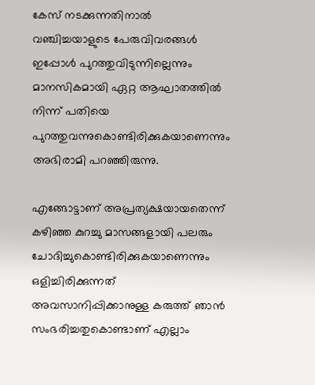കേസ് നടക്കുന്നതിനാൽ വഞ്ചിച്ചയാളുടെ പേരുവിവരങ്ങൾ ഇപ്പോൾ പുറത്തുവിടുന്നില്ലെന്നും മാനസികമായി ഏറ്റ ആഘാതത്തിൽ നിന്ന് പതിയെ പുറത്തുവന്നുകൊണ്ടിരിക്കുകയാണെന്നും അഭിരാമി പറഞ്ഞിരുന്നു.

എങ്ങോട്ടാണ് അപ്രത്യക്ഷയായതെന്ന് കഴിഞ്ഞ കുറച്ചു മാസങ്ങളായി പലരും ചോദിച്ചുകൊണ്ടിരിക്കുകയാണെന്നും ഒളിച്ചിരിക്കുന്നത് അവസാനിപ്പിക്കാനുള്ള കരുത്ത് ഞാൻ സംഭരിച്ചതുകൊണ്ടാണ് എല്ലാം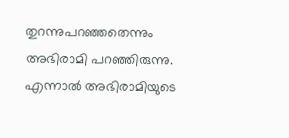തുറന്നുപറഞ്ഞതെന്നും അഭിരാമി പറഞ്ഞിരുന്നു. എന്നാല്‍ അഭിരാമിയുടെ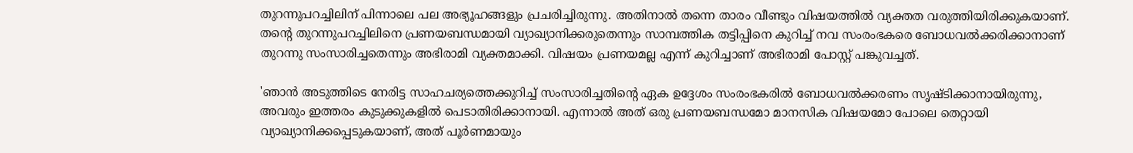തുറന്നുപറച്ചിലിന് പിന്നാലെ പല അഭ്യൂഹങ്ങളും പ്രചരിച്ചിരുന്നു. അതിനാല്‍ തന്നെ താരം വീണ്ടും വിഷയത്തില്‍ വ്യക്തത വരുത്തിയിരിക്കുകയാണ്. തന്‍റെ തുറന്നുപറച്ചിലിനെ പ്രണയബന്ധമായി വ്യാഖ്യാനിക്കരുതെന്നും സാമ്പത്തിക തട്ടിപ്പിനെ കുറിച്ച് നവ സംരംഭകരെ ബോധവല്‍ക്കരിക്കാനാണ് തുറന്നു സംസാരിച്ചതെന്നും അഭിരാമി വ്യക്തമാക്കി. വിഷയം പ്രണയമല്ല എന്ന് കുറിച്ചാണ് അഭിരാമി പോസ്റ്റ് പങ്കുവച്ചത്.

'ഞാൻ അടുത്തിടെ നേരിട്ട സാഹചര്യത്തെക്കുറിച്ച് സംസാരിച്ചതിന്റെ ഏക ഉദ്ദേശം സംരംഭകരില്‍ ബോധവൽക്കരണം സൃഷ്ടിക്കാനായിരുന്നു, അവരും ഇത്തരം കുടുക്കുകളിൽ പെടാതിരിക്കാനായി. എന്നാല്‍ അത് ഒരു പ്രണയബന്ധമോ മാനസിക വിഷയമോ പോലെ തെറ്റായി വ്യാഖ്യാനിക്കപ്പെടുകയാണ്, അത് പൂർണമായും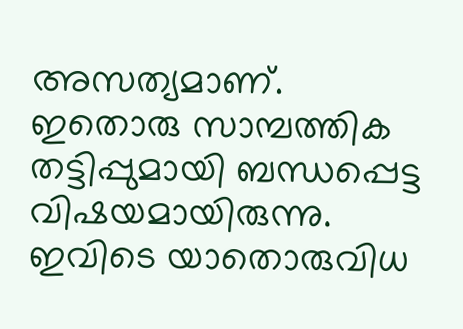അസത്യമാണ്. ഇതൊരു സാമ്പത്തിക തട്ടിപ്പുമായി ബന്ധപ്പെട്ട വിഷയമായിരുന്നു. ഇവിടെ യാതൊരുവിധ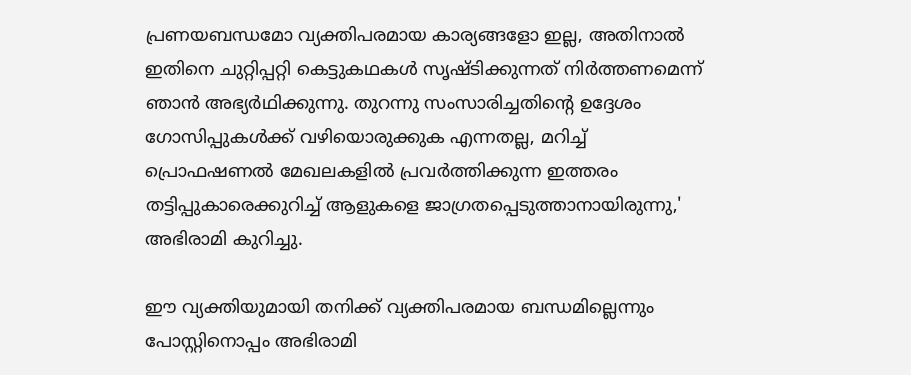പ്രണയബന്ധമോ വ്യക്തിപരമായ കാര്യങ്ങളോ ഇല്ല, അതിനാൽ ഇതിനെ ചുറ്റിപ്പറ്റി കെട്ടുകഥകൾ സൃഷ്ടിക്കുന്നത് നിർത്തണമെന്ന് ഞാൻ അഭ്യർഥിക്കുന്നു. തുറന്നു സംസാരിച്ചതിന്റെ ഉദ്ദേശം ഗോസിപ്പുകൾക്ക് വഴിയൊരുക്കുക എന്നതല്ല, മറിച്ച് പ്രൊഫഷണൽ മേഖലകളിൽ പ്രവർത്തിക്കുന്ന ഇത്തരം തട്ടിപ്പുകാരെക്കുറിച്ച് ആളുകളെ ജാഗ്രതപ്പെടുത്താനായിരുന്നു,' അഭിരാമി കുറിച്ചു.

ഈ വ്യക്തിയുമായി തനിക്ക് വ്യക്തിപരമായ ബന്ധമില്ലെന്നും പോസ്റ്റിനൊപ്പം അഭിരാമി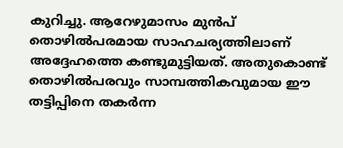കുറിച്ചു. ആറേഴുമാസം മുന്‍പ് തൊഴില്‍പരമായ സാഹചര്യത്തിലാണ് അദ്ദേഹത്തെ കണ്ടുമുട്ടിയത്. അതുകൊണ്ട് തൊഴില്‍പരവും സാമ്പത്തികവുമായ ഈ തട്ടിപ്പിനെ തകര്‍ന്ന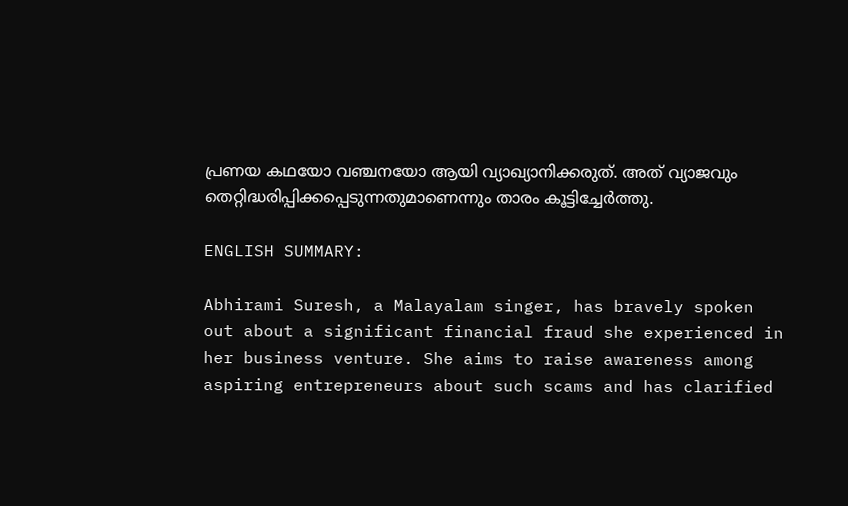പ്രണയ കഥയോ വഞ്ചനയോ ആയി വ്യാഖ്യാനിക്കരുത്. അത് വ്യാജവും തെറ്റിദ്ധരിപ്പിക്കപ്പെടുന്നതുമാണെന്നും താരം കൂട്ടിച്ചേര്‍ത്തു.

ENGLISH SUMMARY:

Abhirami Suresh, a Malayalam singer, has bravely spoken out about a significant financial fraud she experienced in her business venture. She aims to raise awareness among aspiring entrepreneurs about such scams and has clarified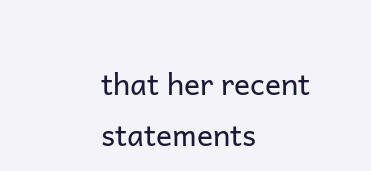that her recent statements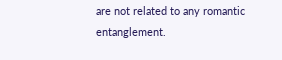are not related to any romantic entanglement.